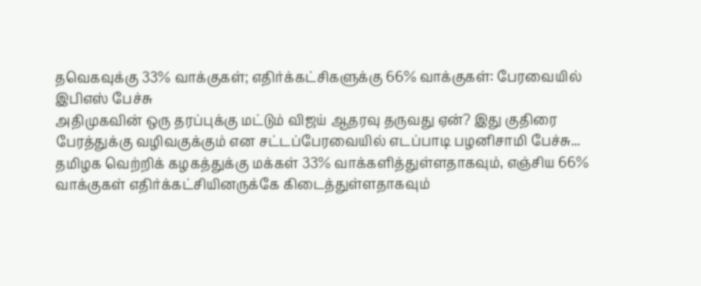தவெகவுக்கு 33% வாக்குகள்; எதிர்க்கட்சிகளுக்கு 66% வாக்குகள்: பேரவையில் இபிஎஸ் பேச்சு
அதிமுகவின் ஒரு தரப்புக்கு மட்டும் விஜய் ஆதரவு தருவது ஏன்? இது குதிரை பேரத்துக்கு வழிவகுக்கும் என சட்டப்பேரவையில் எடப்பாடி பழனிசாமி பேச்சு...
தமிழக வெற்றிக் கழகத்துக்கு மக்கள் 33% வாக்களித்துள்ளதாகவும், எஞ்சிய 66% வாக்குகள் எதிர்க்கட்சியினருக்கே கிடைத்துள்ளதாகவும்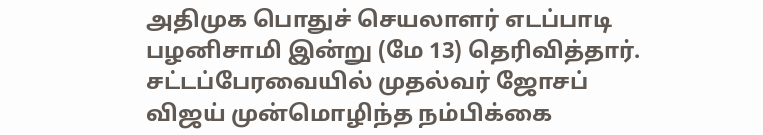அதிமுக பொதுச் செயலாளர் எடப்பாடி பழனிசாமி இன்று (மே 13) தெரிவித்தார்.
சட்டப்பேரவையில் முதல்வர் ஜோசப் விஜய் முன்மொழிந்த நம்பிக்கை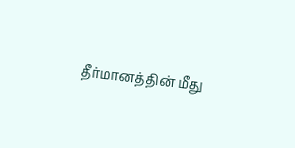தீர்மானத்தின் மீது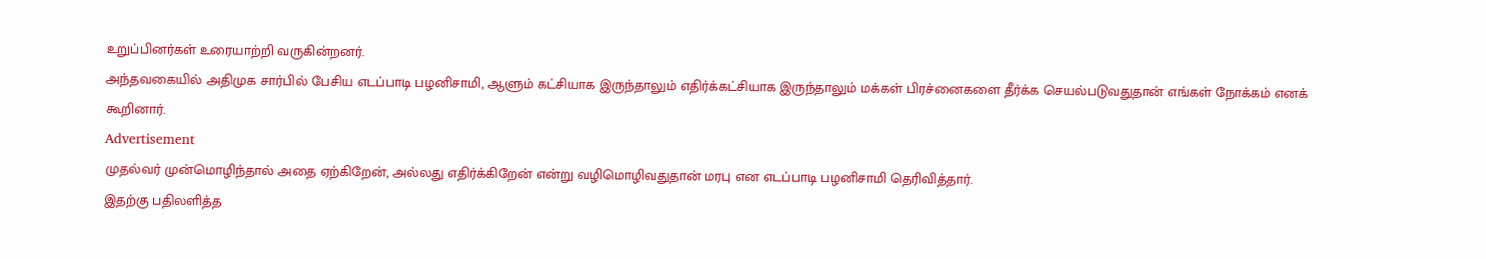உறுப்பினர்கள் உரையாற்றி வருகின்றனர்.
அந்தவகையில் அதிமுக சார்பில் பேசிய எடப்பாடி பழனிசாமி, ஆளும் கட்சியாக இருந்தாலும் எதிர்க்கட்சியாக இருந்தாலும் மக்கள் பிரச்னைகளை தீர்க்க செயல்படுவதுதான் எங்கள் நோக்கம் எனக் கூறினார்.
Advertisement
முதல்வர் முன்மொழிந்தால் அதை ஏற்கிறேன், அல்லது எதிர்க்கிறேன் என்று வழிமொழிவதுதான் மரபு என எடப்பாடி பழனிசாமி தெரிவித்தார்.
இதற்கு பதிலளித்த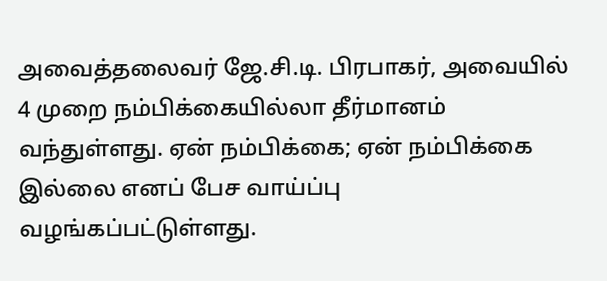அவைத்தலைவர் ஜே.சி.டி. பிரபாகர், அவையில் 4 முறை நம்பிக்கையில்லா தீர்மானம் வந்துள்ளது. ஏன் நம்பிக்கை; ஏன் நம்பிக்கை இல்லை எனப் பேச வாய்ப்பு வழங்கப்பட்டுள்ளது.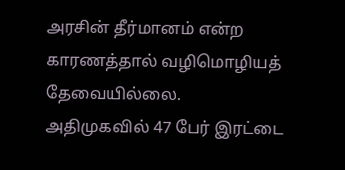அரசின் தீர்மானம் என்ற காரணத்தால் வழிமொழியத் தேவையில்லை.
அதிமுகவில் 47 பேர் இரட்டை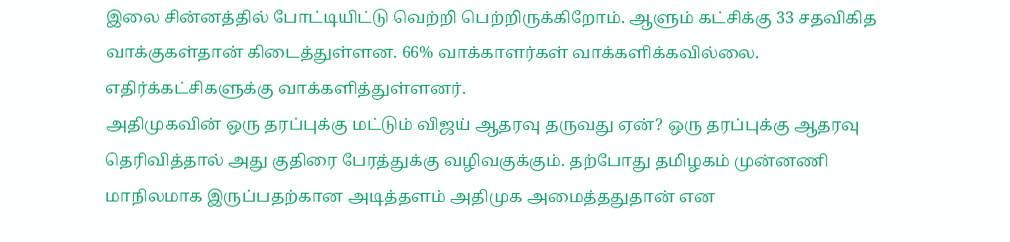இலை சின்னத்தில் போட்டியிட்டு வெற்றி பெற்றிருக்கிறோம். ஆளும் கட்சிக்கு 33 சதவிகித வாக்குகள்தான் கிடைத்துள்ளன. 66% வாக்காளர்கள் வாக்களிக்கவில்லை. எதிர்க்கட்சிகளுக்கு வாக்களித்துள்ளனர்.
அதிமுகவின் ஒரு தரப்புக்கு மட்டும் விஜய் ஆதரவு தருவது ஏன்? ஒரு தரப்புக்கு ஆதரவு தெரிவித்தால் அது குதிரை பேரத்துக்கு வழிவகுக்கும். தற்போது தமிழகம் முன்னணி மாநிலமாக இருப்பதற்கான அடித்தளம் அதிமுக அமைத்ததுதான் என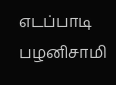எடப்பாடி பழனிசாமி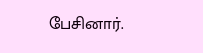பேசினார்.